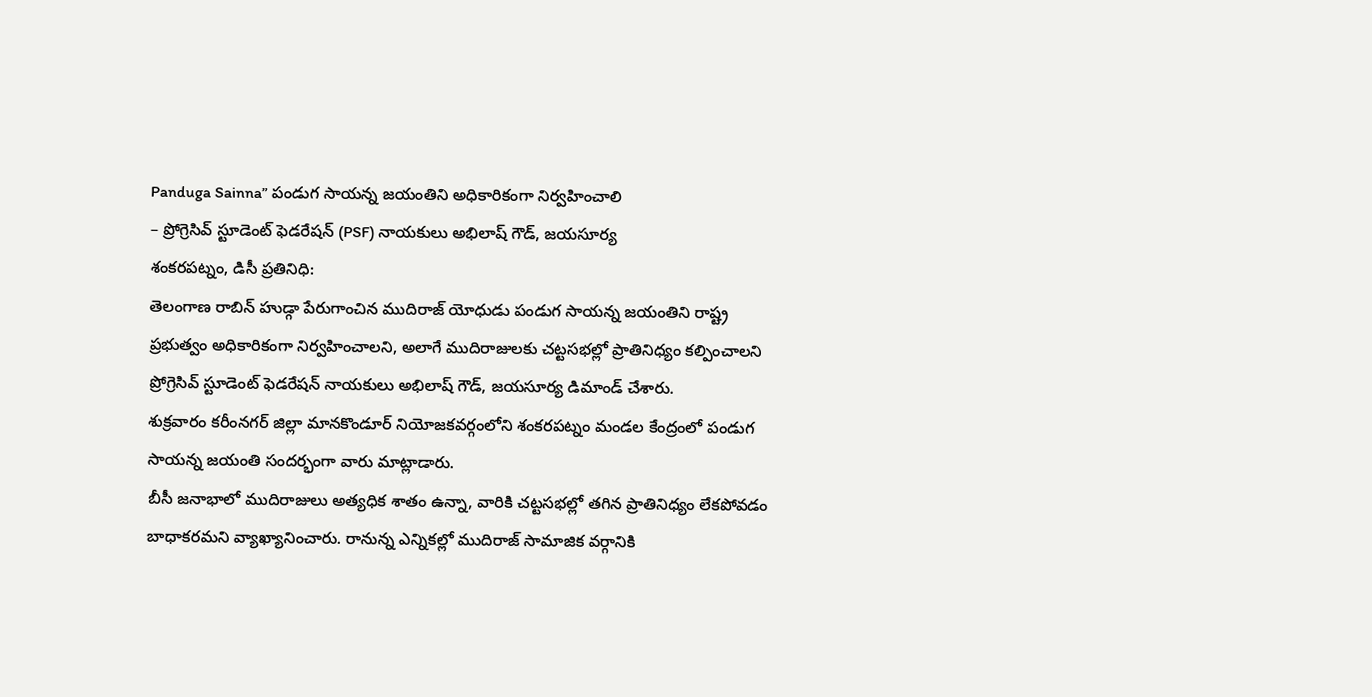Panduga Sainna” పండుగ సాయన్న జయంతిని అధికారికంగా నిర్వహించాలి
– ప్రోగ్రెసివ్ స్టూడెంట్ ఫెడరేషన్ (PSF) నాయకులు అభిలాష్ గౌడ్, జయసూర్య
శంకరపట్నం, డిసీ ప్రతినిధి:
తెలంగాణ రాబిన్ హుడ్గా పేరుగాంచిన ముదిరాజ్ యోధుడు పండుగ సాయన్న జయంతిని రాష్ట్ర ప్రభుత్వం అధికారికంగా నిర్వహించాలని, అలాగే ముదిరాజులకు చట్టసభల్లో ప్రాతినిధ్యం కల్పించాలని ప్రోగ్రెసివ్ స్టూడెంట్ ఫెడరేషన్ నాయకులు అభిలాష్ గౌడ్, జయసూర్య డిమాండ్ చేశారు.
శుక్రవారం కరీంనగర్ జిల్లా మానకొండూర్ నియోజకవర్గంలోని శంకరపట్నం మండల కేంద్రంలో పండుగ సాయన్న జయంతి సందర్భంగా వారు మాట్లాడారు.
బీసీ జనాభాలో ముదిరాజులు అత్యధిక శాతం ఉన్నా, వారికి చట్టసభల్లో తగిన ప్రాతినిధ్యం లేకపోవడం బాధాకరమని వ్యాఖ్యానించారు. రానున్న ఎన్నికల్లో ముదిరాజ్ సామాజిక వర్గానికి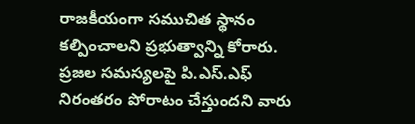రాజకీయంగా సముచిత స్థానం కల్పించాలని ప్రభుత్వాన్ని కోరారు.
ప్రజల సమస్యలపై పి.ఎస్.ఎఫ్ నిరంతరం పోరాటం చేస్తుందని వారు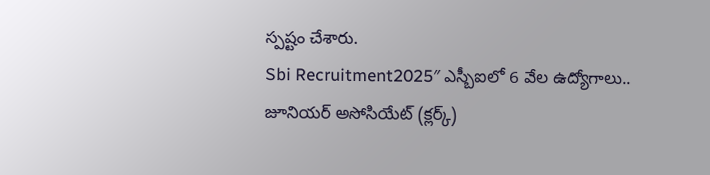స్పష్టం చేశారు.
Sbi Recruitment2025″ ఎస్బీఐలో 6 వేల ఉద్యోగాలు.. జూనియర్ అసోసియేట్ (క్లర్క్)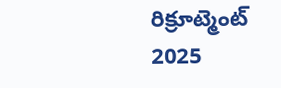రిక్రూట్మెంట్ 2025